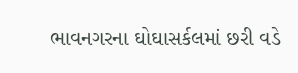ભાવનગરના ઘોઘાસર્કલમાં છરી વડે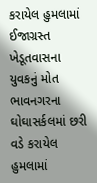કરાયેલ હુમલામાં ઈજાગ્રસ્ત ખેડૂતવાસના યુવકનું મોત
ભાવનગરના ઘોઘાસર્કલમાં છરી વડે કરાયેલ હુમલામાં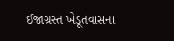ઈજાગ્રસ્ત ખેડૂતવાસના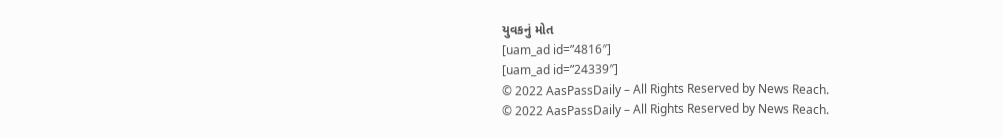યુવકનું મોત
[uam_ad id=”4816″]
[uam_ad id=”24339″]
© 2022 AasPassDaily – All Rights Reserved by News Reach.
© 2022 AasPassDaily – All Rights Reserved by News Reach.